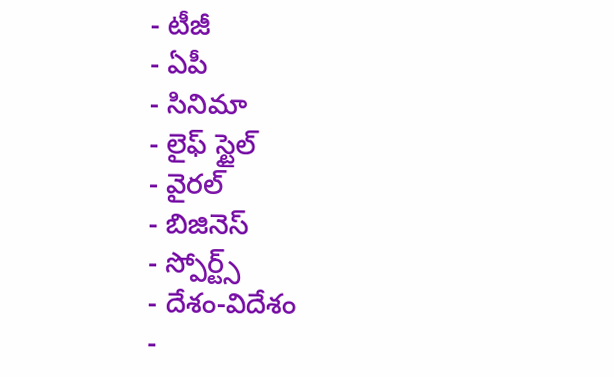- టీజీ
- ఏపీ
- సినిమా
- లైఫ్ స్టైల్
- వైరల్
- బిజినెస్
- స్పోర్ట్స్
- దేశం-విదేశం
-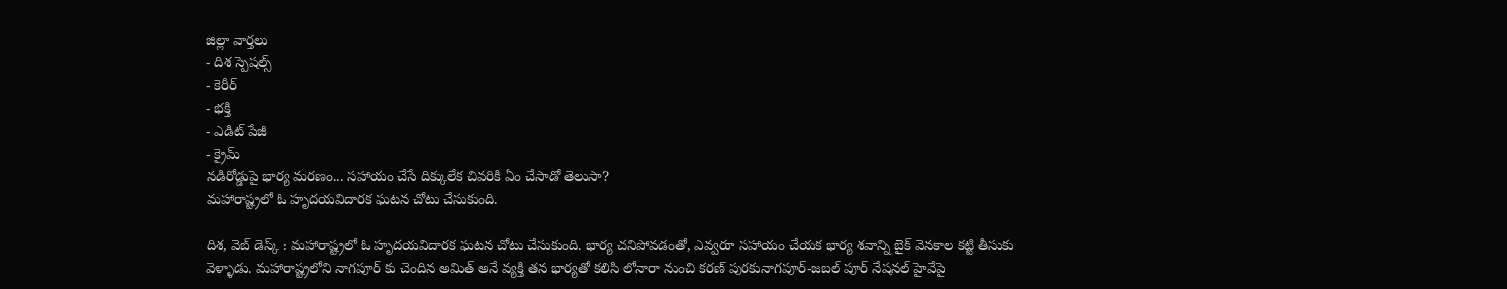జిల్లా వార్తలు
- దిశ స్పెషల్స్
- కెరీర్
- భక్తి
- ఎడిట్ పేజీ
- క్రైమ్
నడిరోడ్డుపై భార్య మరణం... సహాయం చేసే దిక్కులేక చివరికి ఏం చేసాడో తెలుసా?
మహారాష్ట్రలో ఓ హృదయవిదారక ఘటన చోటు చేసుకుంది.

దిశ, వెబ్ డెస్క్ : మహారాష్ట్రలో ఓ హృదయవిదారక ఘటన చోటు చేసుకుంది. భార్య చనిపోవడంతో, ఎవ్వరూ సహాయం చేయక భార్య శవాన్ని బైక్ వెనకాల కట్టి తీసుకు వెళ్ళాడు. మహారాష్ట్రలోని నాగపూర్ కు చెందిన అమిత్ అనే వ్యక్తి తన భార్యతో కలిసి లోనారా నుంచి కరణ్ పురకునాగపూర్-జబల్ పూర్ నేషనల్ హైవేపై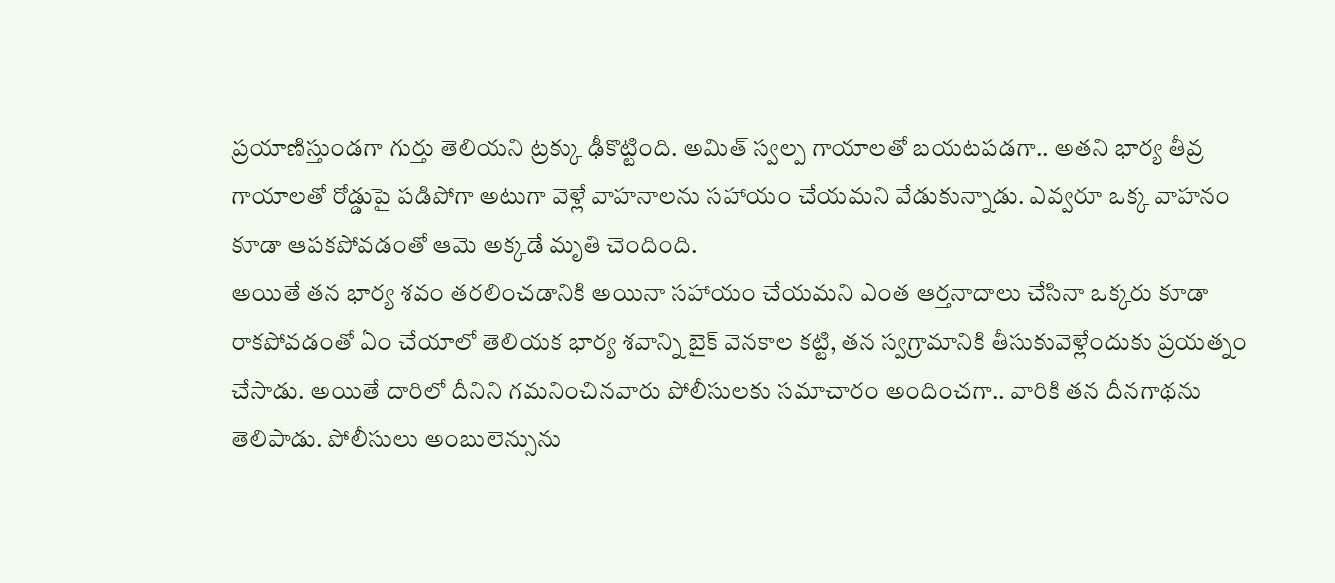ప్రయాణిస్తుండగా గుర్తు తెలియని ట్రక్కు ఢీకొట్టింది. అమిత్ స్వల్ప గాయాలతో బయటపడగా.. అతని భార్య తీవ్ర గాయాలతో రోడ్డుపై పడిపోగా అటుగా వెళ్లే వాహనాలను సహాయం చేయమని వేడుకున్నాడు. ఎవ్వరూ ఒక్క వాహనం కూడా ఆపకపోవడంతో ఆమె అక్కడే మృతి చెందింది.
అయితే తన భార్య శవం తరలించడానికి అయినా సహాయం చేయమని ఎంత ఆర్తనాదాలు చేసినా ఒక్కరు కూడా రాకపోవడంతో ఏం చేయాలో తెలియక భార్య శవాన్ని బైక్ వెనకాల కట్టి, తన స్వగ్రామానికి తీసుకువెళ్లేందుకు ప్రయత్నం చేసాడు. అయితే దారిలో దీనిని గమనించినవారు పోలీసులకు సమాచారం అందించగా.. వారికి తన దీనగాథను తెలిపాడు. పోలీసులు అంబులెన్సును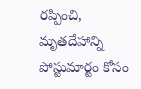రప్పించి, మృతదేహాన్ని పోస్టుమార్టం కోసం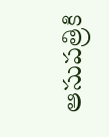ఆసుపత్రికి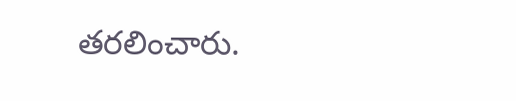తరలించారు.